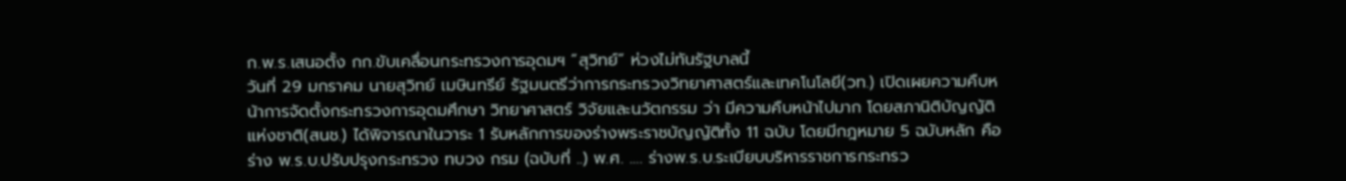ก.พ.ร.เสนอตั้ง กก.ขับเคลื่อนกระทรวงการอุดมฯ “สุวิทย์” ห่วงไม่ทันรัฐบาลนี้
วันที่ 29 มกราคม นายสุวิทย์ เมษินทรีย์ รัฐมนตรีว่าการกระทรวงวิทยาศาสตร์และเทคโนโลยี(วท.) เปิดเผยความคืบหน้าการจัดตั้งกระทรวงการอุดมศึกษา วิทยาศาสตร์ วิจัยและนวัตกรรม ว่า มีความคืบหน้าไปมาก โดยสภานิติบัญญัติแห่งชาติ(สนช.) ได้พิจารณาในวาระ 1 รับหลักการของร่างพระราชบัญญัติทั้ง 11 ฉบับ โดยมีกฎหมาย 5 ฉบับหลัก คือ ร่าง พ.ร.บ.ปรับปรุงกระทรวง ทบวง กรม (ฉบับที่ ..) พ.ศ. …. ร่างพ.ร.บ.ระเบียบบริหารราชการกระทรว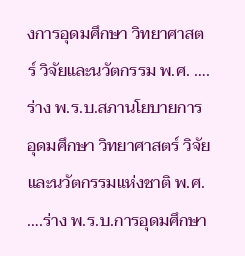งการอุดมศึกษา วิทยาศาสตร์ วิจัยและนวัตกรรม พ.ศ. …. ร่าง พ.ร.บ.สภานโยบายการอุดมศึกษา วิทยาศาสตร์ วิจัยและนวัตกรรมแห่งชาติ พ.ศ. ….ร่าง พ.ร.บ.การอุดมศึกษา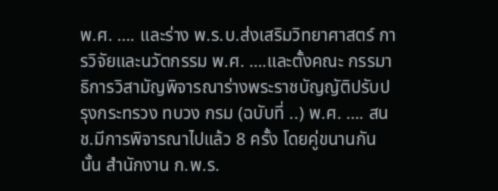พ.ศ. …. และร่าง พ.ร.บ.ส่งเสริมวิทยาศาสตร์ การวิจัยและนวัตกรรม พ.ศ. ….และตั้งคณะ กรรมาธิการวิสามัญพิจารณาร่างพระราชบัญญัติปรับปรุงกระทรวง ทบวง กรม (ฉบับที่ ..) พ.ศ. …. สนช.มีการพิจารณาไปแล้ว 8 ครั้ง โดยคู่ขนานกันนั้น สำนักงาน ก.พ.ร.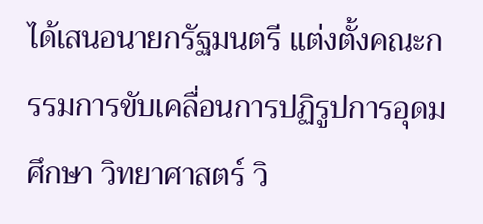ได้เสนอนายกรัฐมนตรี แต่งตั้งคณะกรรมการขับเคลื่อนการปฏิรูปการอุดมศึกษา วิทยาศาสตร์ วิ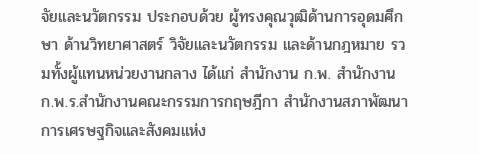จัยและนวัตกรรม ประกอบด้วย ผู้ทรงคุณวุฒิด้านการอุดมศึกษา ด้านวิทยาศาสตร์ วิจัยและนวัตกรรม และด้านกฎหมาย รวมทั้งผู้แทนหน่วยงานกลาง ได้แก่ สำนักงาน ก.พ. สำนักงาน ก.พ.ร.สำนักงานคณะกรรมการกฤษฎีกา สำนักงานสภาพัฒนาการเศรษฐกิจและสังคมแห่ง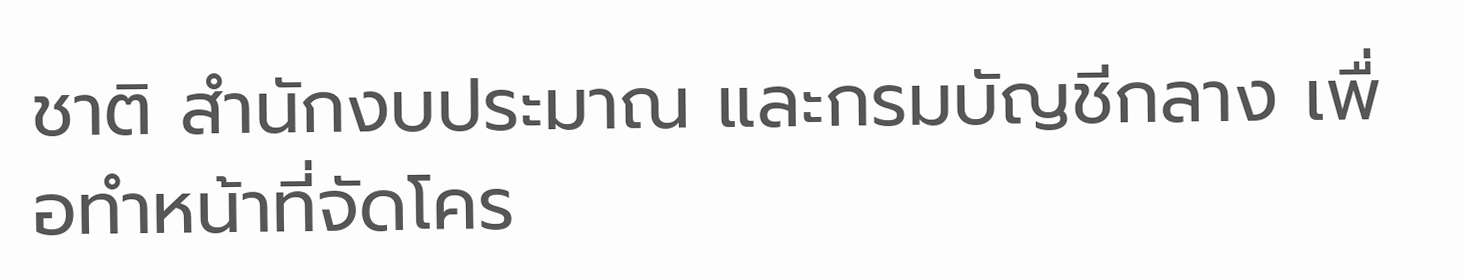ชาติ สำนักงบประมาณ และกรมบัญชีกลาง เพื่อทำหน้าที่จัดโคร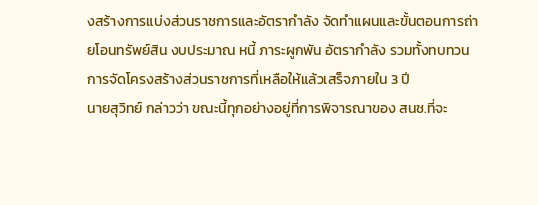งสร้างการแบ่งส่วนราชการและอัตรากำลัง จัดทำแผนและขั้นตอนการถ่ายโอนทรัพย์สิน งบประมาณ หนี้ ภาระผูกพัน อัตรากำลัง รวมทั้งทบทวนการจัดโครงสร้างส่วนราชการที่เหลือให้แล้วเสร็จภายใน 3 ปี
นายสุวิทย์ กล่าวว่า ขณะนี้ทุกอย่างอยู่ที่การพิจารณาของ สนช.ที่จะ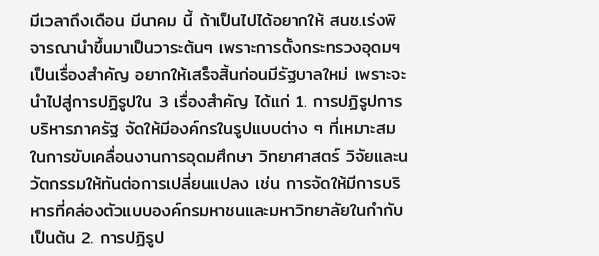มีเวลาถึงเดือน มีนาคม นี้ ถ้าเป็นไปได้อยากให้ สนช.เร่งพิจารณานำขึ้นมาเป็นวาระต้นๆ เพราะการตั้งกระทรวงอุดมฯ เป็นเรื่องสำคัญ อยากให้เสร็จสิ้นก่อนมีรัฐบาลใหม่ เพราะจะนำไปสู่การปฏิรูปใน 3 เรื่องสำคัญ ได้แก่ 1. การปฏิรูปการบริหารภาครัฐ จัดให้มีองค์กรในรูปแบบต่าง ๆ ที่เหมาะสมในการขับเคลื่อนงานการอุดมศึกษา วิทยาศาสตร์ วิจัยและนวัตกรรมให้ทันต่อการเปลี่ยนแปลง เช่น การจัดให้มีการบริหารที่คล่องตัวแบบองค์กรมหาชนและมหาวิทยาลัยในกำกับ เป็นต้น 2. การปฏิรูป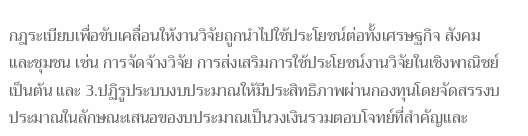กฎระเบียบเพื่อขับเคลื่อนให้งานวิจัยถูกนำไปใช้ประโยชน์ต่อทั้งเศรษฐกิจ สังคม และชุมชน เช่น การจัดจ้างวิจัย การส่งเสริมการใช้ประโยชน์งานวิจัยในเชิงพาณิชย์ เป็นต้น และ 3.ปฏิรูประบบงบประมาณให้มีประสิทธิภาพผ่านกองทุนโดยจัดสรรงบประมาณในลักษณะเสนอของบประมาณเป็นวงเงินรวมตอบโจทย์ที่สำคัญและ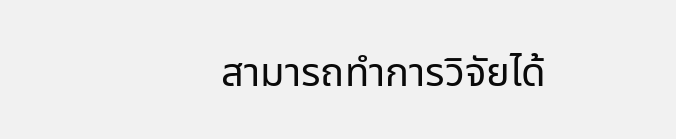สามารถทำการวิจัยได้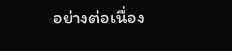อย่างต่อเนื่อง